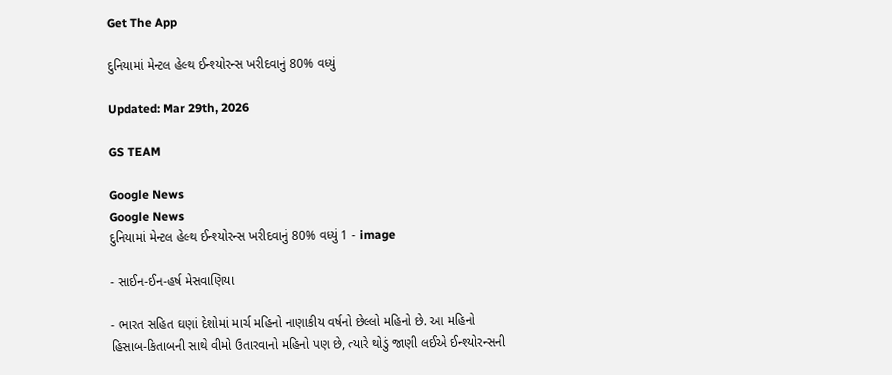Get The App

દુનિયામાં મેન્ટલ હેલ્થ ઈન્શ્યોરન્સ ખરીદવાનું 80% વધ્યું

Updated: Mar 29th, 2026

GS TEAM

Google News
Google News
દુનિયામાં મેન્ટલ હેલ્થ ઈન્શ્યોરન્સ ખરીદવાનું 80% વધ્યું 1 - image

- સાઈન-ઈન-હર્ષ મેસવાણિયા

- ભારત સહિત ઘણાં દેશોમાં માર્ચ મહિનો નાણાકીય વર્ષનો છેલ્લો મહિનો છે. આ મહિનો હિસાબ-કિતાબની સાથે વીમો ઉતારવાનો મહિનો પણ છે, ત્યારે થોડું જાણી લઈએ ઈન્શ્યોરન્સની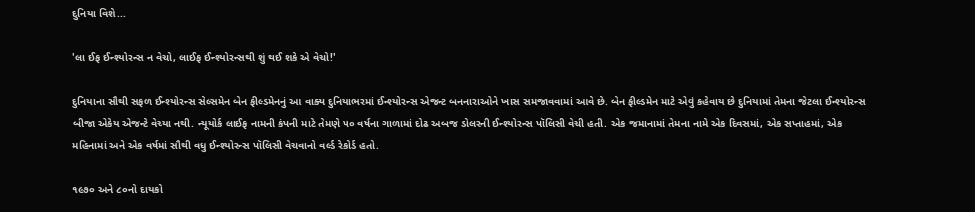દુનિયા વિશે...

'લા ઈફ ઈન્શ્યોરન્સ ન વેચો, લાઈફ ઈન્શ્યોરન્સથી શું થઈ શકે એ વેચો!'

દુનિયાના સૌથી સફળ ઈન્શ્યોરન્સ સેલ્સમેન બેન ફીલ્ડમેનનું આ વાક્ય દુનિયાભરમાં ઈન્શ્યોરન્સ એજન્ટ બનનારાઓને ખાસ સમજાવવામાં આવે છે. બેન ફીલ્ડમેન માટે એવું કહેવાય છે દુનિયામાં તેમના જેટલા ઈન્શ્યોરન્સ બીજા એકેય એજન્ટે વેચ્યા નથી. ન્યૂયોર્ક લાઈફ નામની કંપની માટે તેમણે ૫૦ વર્ષના ગાળામાં દોઢ અબજ ડોલરની ઈન્શ્યોરન્સ પૉલિસી વેચી હતી. એક જમાનામાં તેમના નામે એક દિવસમાં, એક સપ્તાહમાં, એક મહિનામાં અને એક વર્ષમાં સૌથી વધુ ઈન્શ્યોરન્સ પૉલિસી વેચવાનો વર્લ્ડ રેકોર્ડ હતો.

૧૯૭૦ અને ૮૦નો દાયકો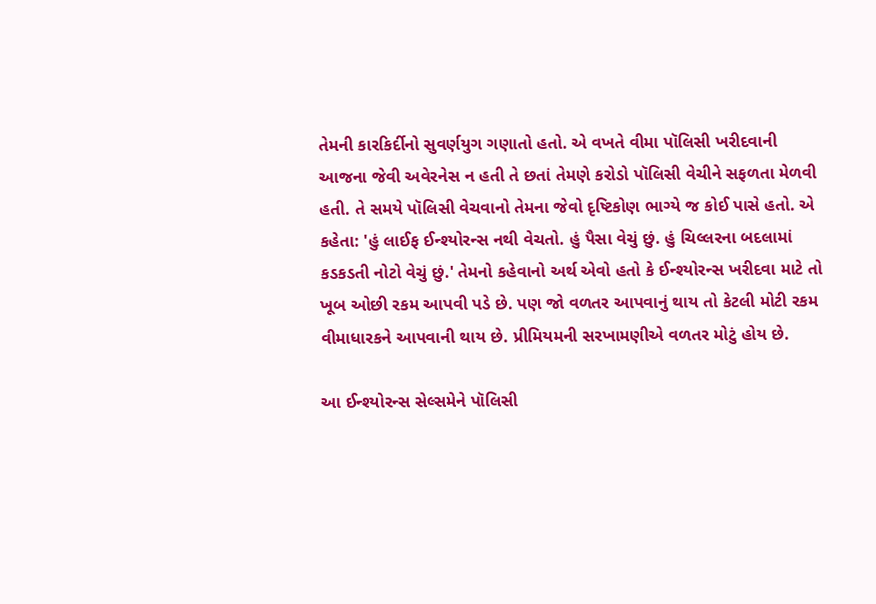તેમની કારકિર્દીનો સુવર્ણયુગ ગણાતો હતો. એ વખતે વીમા પૉલિસી ખરીદવાની આજના જેવી અવેરનેસ ન હતી તે છતાં તેમણે કરોડો પૉલિસી વેચીને સફળતા મેળવી હતી. તે સમયે પૉલિસી વેચવાનો તેમના જેવો દૃષ્ટિકોણ ભાગ્યે જ કોઈ પાસે હતો. એ કહેતા: 'હું લાઈફ ઈન્શ્યોરન્સ નથી વેચતો. હું પૈસા વેચું છું. હું ચિલ્લરના બદલામાં કડકડતી નોટો વેચું છું.' તેમનો કહેવાનો અર્થ એવો હતો કે ઈન્શ્યોરન્સ ખરીદવા માટે તો ખૂબ ઓછી રકમ આપવી પડે છે. પણ જો વળતર આપવાનું થાય તો કેટલી મોટી રકમ વીમાધારકને આપવાની થાય છે. પ્રીમિયમની સરખામણીએ વળતર મોટું હોય છે.

આ ઈન્શ્યોરન્સ સેલ્સમેને પૉલિસી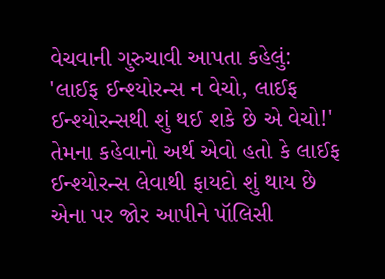વેચવાની ગુરુચાવી આપતા કહેલું: 'લાઈફ ઈન્શ્યોરન્સ ન વેચો, લાઈફ ઈન્શ્યોરન્સથી શું થઈ શકે છે એ વેચો!' તેમના કહેવાનો અર્થ એવો હતો કે લાઈફ ઈન્શ્યોરન્સ લેવાથી ફાયદો શું થાય છે એના પર જોર આપીને પૉલિસી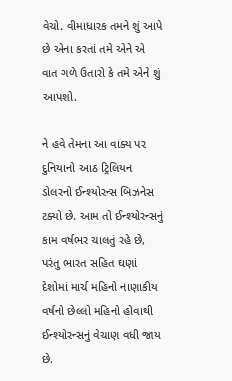વેચો. વીમાધારક તમને શું આપે છે એના કરતાં તમે એને એ વાત ગળે ઉતારો કે તમે એને શું આપશો.

ને હવે તેમના આ વાક્ય પર દુનિયાનો આઠ ટ્રિલિયન ડોલરનો ઈન્શ્યોરન્સ બિઝનેસ ટક્યો છે. આમ તો ઈન્શ્યોરન્સનું કામ વર્ષભર ચાલતું રહે છે, પરંતુ ભારત સહિત ઘણાં દેશોમાં માર્ચ મહિનો નાણાકીય વર્ષનો છેલ્લો મહિનો હોવાથી ઈન્શ્યોરન્સનું વેચાણ વધી જાય છે.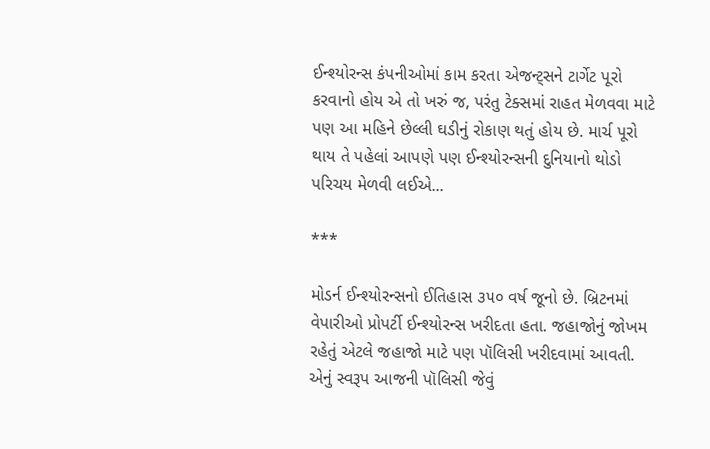ઈન્શ્યોરન્સ કંપનીઓમાં કામ કરતા એજન્ટ્સને ટાર્ગેટ પૂરો કરવાનો હોય એ તો ખરું જ, પરંતુ ટેક્સમાં રાહત મેળવવા માટે પણ આ મહિને છેલ્લી ઘડીનું રોકાણ થતું હોય છે. માર્ચ પૂરો થાય તે પહેલાં આપણે પણ ઈન્શ્યોરન્સની દુનિયાનો થોડો પરિચય મેળવી લઈએ...

***

મોડર્ન ઈન્શ્યોરન્સનો ઈતિહાસ ૩૫૦ વર્ષ જૂનો છે. બ્રિટનમાં વેપારીઓ પ્રોપર્ટી ઈન્શ્યોરન્સ ખરીદતા હતા. જહાજોનું જોખમ રહેતું એટલે જહાજો માટે પણ પૉલિસી ખરીદવામાં આવતી. એનું સ્વરૂપ આજની પૉલિસી જેવું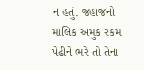ન હતું. જહાજનો માલિક અમુક રકમ પેઢીને ભરે તો તેના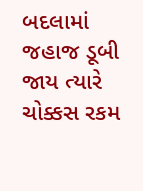બદલામાં જહાજ ડૂબી જાય ત્યારે ચોક્કસ રકમ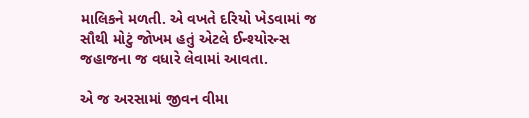માલિકને મળતી. એ વખતે દરિયો ખેડવામાં જ સૌથી મોટું જોખમ હતું એટલે ઈન્શ્યોરન્સ જહાજના જ વધારે લેવામાં આવતા.

એ જ અરસામાં જીવન વીમા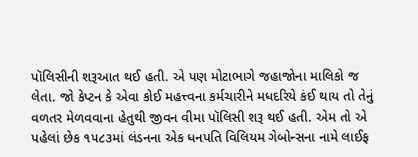પૉલિસીની શરૂઆત થઈ હતી. એ પણ મોટાભાગે જહાજોના માલિકો જ લેતા. જો કેપ્ટન કે એવા કોઈ મહત્ત્વના કર્મચારીને મધદરિયે કંઈ થાય તો તેનું વળતર મેળવવાના હેતુથી જીવન વીમા પૉલિસી શરૂ થઈ હતી. એમ તો એ પહેલાં છેક ૧૫૮૩માં લંડનના એક ધનપતિ વિલિયમ ગેબોન્સના નામે લાઈફ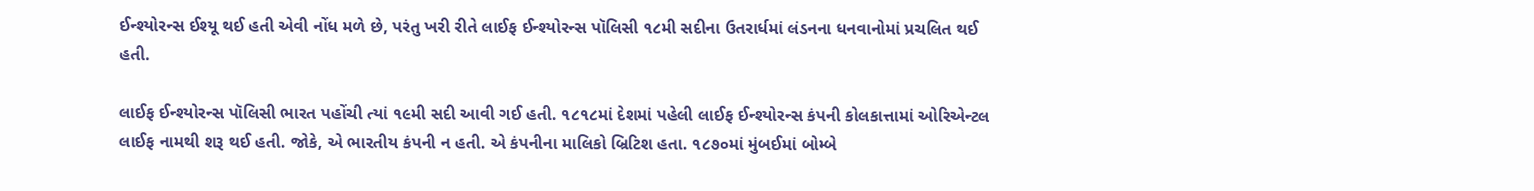ઈન્શ્યોરન્સ ઈશ્યૂ થઈ હતી એવી નોંધ મળે છે, પરંતુ ખરી રીતે લાઈફ ઈન્શ્યોરન્સ પૉલિસી ૧૮મી સદીના ઉતરાર્ધમાં લંડનના ધનવાનોમાં પ્રચલિત થઈ હતી.

લાઈફ ઈન્શ્યોરન્સ પૉલિસી ભારત પહોંચી ત્યાં ૧૯મી સદી આવી ગઈ હતી. ૧૮૧૮માં દેશમાં પહેલી લાઈફ ઈન્શ્યોરન્સ કંપની કોલકાત્તામાં ઓરિએન્ટલ લાઈફ નામથી શરૂ થઈ હતી. જોકે, એ ભારતીય કંપની ન હતી. એ કંપનીના માલિકો બ્રિટિશ હતા. ૧૮૭૦માં મુંબઈમાં બોમ્બે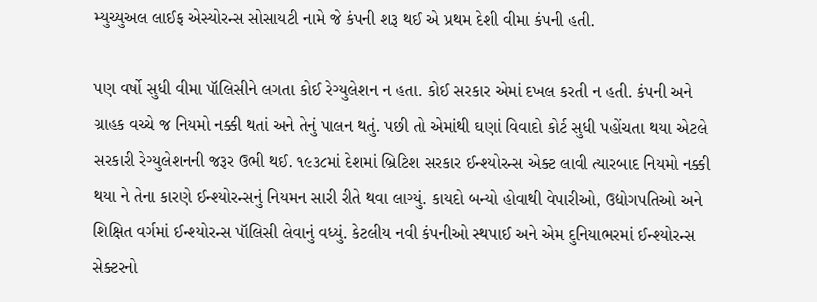મ્યુચ્યુઅલ લાઈફ એસ્યોરન્સ સોસાયટી નામે જે કંપની શરૂ થઈ એ પ્રથમ દેશી વીમા કંપની હતી.

પણ વર્ષો સુધી વીમા પૉલિસીને લગતા કોઈ રેગ્યુલેશન ન હતા. કોઈ સરકાર એમાં દખલ કરતી ન હતી. કંપની અને ગ્રાહક વચ્ચે જ નિયમો નક્કી થતાં અને તેનું પાલન થતું. પછી તો એમાંથી ઘણાં વિવાદો કોર્ટ સુધી પહોંચતા થયા એટલે સરકારી રેગ્યુલેશનની જરૂર ઉભી થઈ. ૧૯૩૮માં દેશમાં બ્રિટિશ સરકાર ઈન્શ્યોરન્સ એક્ટ લાવી ત્યારબાદ નિયમો નક્કી થયા ને તેના કારણે ઈન્શ્યોરન્સનું નિયમન સારી રીતે થવા લાગ્યું. કાયદો બન્યો હોવાથી વેપારીઓ, ઉદ્યોગપતિઓ અને શિક્ષિત વર્ગમાં ઈન્શ્યોરન્સ પૉલિસી લેવાનું વધ્યું. કેટલીય નવી કંપનીઓ સ્થપાઈ અને એમ દુનિયાભરમાં ઈન્શ્યોરન્સ સેક્ટરનો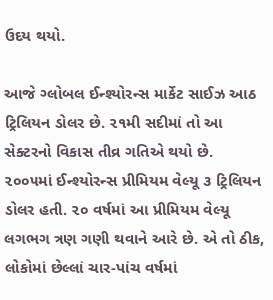ઉદય થયો.

આજે ગ્લોબલ ઈન્શ્યોરન્સ માર્કેટ સાઈઝ આઠ ટ્રિલિયન ડોલર છે. ૨૧મી સદીમાં તો આ સેક્ટરનો વિકાસ તીવ્ર ગતિએ થયો છે. ૨૦૦૫માં ઈન્શ્યોરન્સ પ્રીમિયમ વેલ્યૂ ૩ ટ્રિલિયન ડોલર હતી. ૨૦ વર્ષમાં આ પ્રીમિયમ વેલ્યૂ લગભગ ત્રણ ગણી થવાને આરે છે. એ તો ઠીક, લોકોમાં છેલ્લાં ચાર-પાંચ વર્ષમાં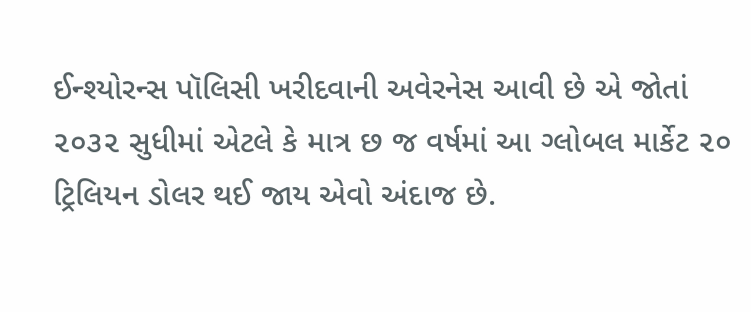ઈન્શ્યોરન્સ પૉલિસી ખરીદવાની અવેરનેસ આવી છે એ જોતાં ૨૦૩૨ સુધીમાં એટલે કે માત્ર છ જ વર્ષમાં આ ગ્લોબલ માર્કેટ ૨૦ ટ્રિલિયન ડોલર થઈ જાય એવો અંદાજ છે.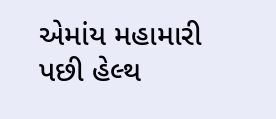એમાંય મહામારી પછી હેલ્થ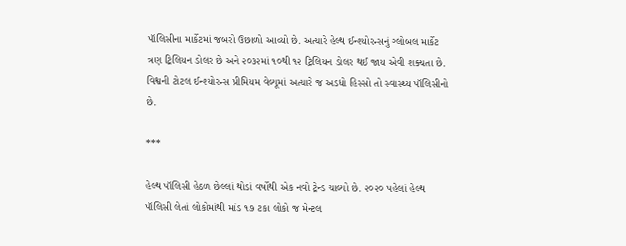પૉલિસીના માર્કેટમાં જબરો ઉછાળો આવ્યો છે. અત્યારે હેલ્થ ઈન્શ્યોરન્સનું ગ્લોબલ માર્કેટ ત્રણ ટ્રિલિયન ડોલર છે અને ૨૦૩૨માં ૧૦થી ૧૨ ટ્રિલિયન ડોલર થઈ જાય એવી શક્યતા છે. વિશ્વની ટોટલ ઈન્શ્યોરન્સ પ્રીમિયમ વેલ્યૂમાં અત્યારે જ અડધો હિસ્સો તો સ્વાસ્થ્ય પૉલિસીનો છે.

***

હેલ્થ પૉલિસી હેઠળ છેલ્લાં થોડાં વર્ષોથી એક નવો ટ્રેન્ડ ચાલ્યો છે. ૨૦૨૦ પહેલાં હેલ્થ પૉલિસી લેતાં લોકોમાંથી માંડ ૧૭ ટકા લોકો જ મેન્ટલ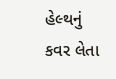હેલ્થનું કવર લેતા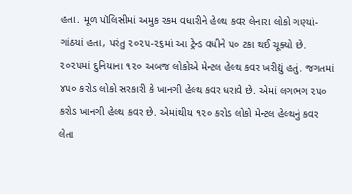હતા. મૂળ પૉલિસીમાં અમુક રકમ વધારીને હેલ્થ કવર લેનારા લોકો ગણ્યાં-ગાંઠયાં હતા, પરંતુ ૨૦૨૫-૨૬માં આ ટ્રેન્ડ વધીને ૫૦ ટકા થઈ ચૂક્યો છે. ૨૦૨૫માં દુનિયાના ૧૨૦ અબજ લોકોએ મેન્ટલ હેલ્થ કવર ખરીદ્યું હતું. જગતમાં ૪૫૦ કરોડ લોકો સરકારી કે ખાનગી હેલ્થ કવર ધરાવે છે. એમાં લગભગ ૨૫૦ કરોડ ખાનગી હેલ્થ કવર છે. એમાંથીય ૧૨૦ કરોડ લોકો મેન્ટલ હેલ્થનું કવર લેતા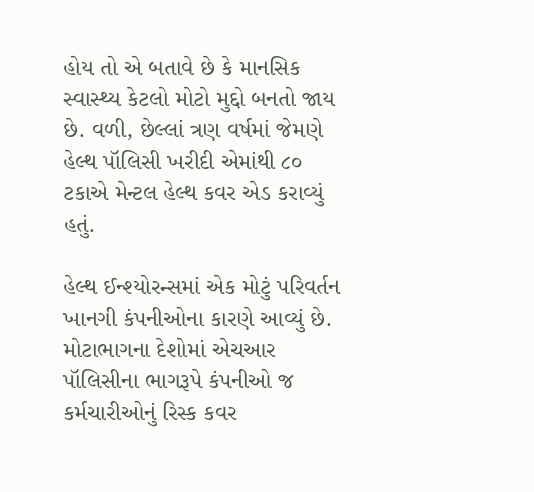હોય તો એ બતાવે છે કે માનસિક સ્વાસ્થ્ય કેટલો મોટો મુદ્દો બનતો જાય છે. વળી, છેલ્લાં ત્રણ વર્ષમાં જેમણે હેલ્થ પૉલિસી ખરીદી એમાંથી ૮૦ ટકાએ મેન્ટલ હેલ્થ કવર એડ કરાવ્યું હતું.

હેલ્થ ઈન્શ્યોરન્સમાં એક મોટું પરિવર્તન ખાનગી કંપનીઓના કારણે આવ્યું છે. મોટાભાગના દેશોમાં એચઆર પૉલિસીના ભાગરૂપે કંપનીઓ જ કર્મચારીઓનું રિસ્ક કવર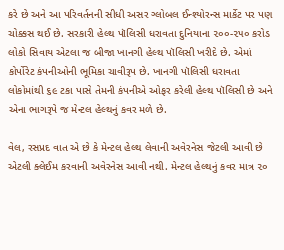કરે છે અને આ પરિવર્તનની સીધી અસર ગ્લોબલ ઈન્શ્યોરન્સ માર્કેટ પર પણ ચોક્કસ થઈ છે. સરકારી હેલ્થ પૉલિસી ધરાવતા દુનિયાના ૨૦૦-૨૫૦ કરોડ લોકો સિવાય એટલા જ બીજા ખાનગી હેલ્થ પૉલિસી ખરીદે છે. એમાં કોર્પોરેટ કંપનીઓની ભૂમિકા ચાવીરૂપ છે. ખાનગી પૉલિસી ધરાવતા લોકોમાંથી ૬૯ ટકા પાસે તેમની કંપનીએ ઓફર કરેલી હેલ્થ પૉલિસી છે અને એના ભાગરૂપે જ મેન્ટલ હેલ્થનું કવર મળે છે.

વેલ, રસપ્રદ વાત એ છે કે મેન્ટલ હેલ્થ લેવાની અવેરનેસ જેટલી આવી છે એટલી ક્લેઈમ કરવાની અવેરનેસ આવી નથી. મેન્ટલ હેલ્થનું કવર માત્ર ૨૦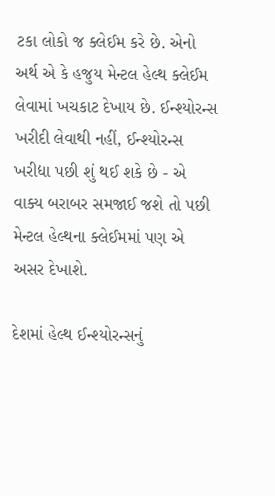ટકા લોકો જ ક્લેઈમ કરે છે. એનો અર્થ એ કે હજુય મેન્ટલ હેલ્થ ક્લેઈમ લેવામાં ખચકાટ દેખાય છે. ઈન્શ્યોરન્સ ખરીદી લેવાથી નહીં, ઈન્શ્યોરન્સ ખરીદ્યા પછી શું થઈ શકે છે - એ વાક્ય બરાબર સમજાઈ જશે તો પછી મેન્ટલ હેલ્થના ક્લેઈમમાં પણ એ અસર દેખાશે.

દેશમાં હેલ્થ ઈન્શ્યોરન્સનું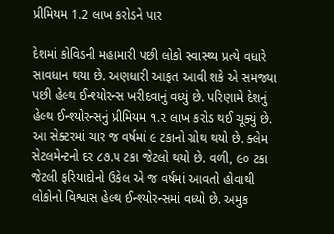પ્રીમિયમ 1.2 લાખ કરોડને પાર

દેશમાં કોવિડની મહામારી પછી લોકો સ્વાસ્થ્ય પ્રત્યે વધારે સાવધાન થયા છે. અણધારી આફત આવી શકે એ સમજ્યા પછી હેલ્થ ઈન્શ્યોરન્સ ખરીદવાનું વધ્યું છે. પરિણામે દેશનું હેલ્થ ઈન્શ્યોરન્સનું પ્રીમિયમ ૧.૨ લાખ કરોડ થઈ ચૂક્યું છે. આ સેક્ટરમાં ચાર જ વર્ષમાં ૯ ટકાનો ગ્રોથ થયો છે. ક્લેમ સેટલમેન્ટનો દર ૮૭.૫ ટકા જેટલો થયો છે. વળી, ૯૦ ટકા જેટલી ફરિયાદોનો ઉકેલ એ જ વર્ષમાં આવતો હોવાથી લોકોનો વિશ્વાસ હેલ્થ ઈન્શ્યોરન્સમાં વધ્યો છે. અમુક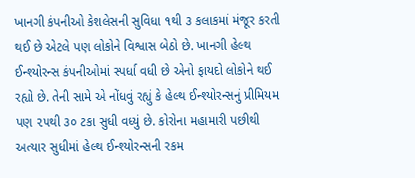ખાનગી કંપનીઓ કેશલેસની સુવિધા ૧થી ૩ કલાકમાં મંજૂર કરતી થઈ છે એટલે પણ લોકોને વિશ્વાસ બેઠો છે. ખાનગી હેલ્થ ઈન્શ્યોરન્સ કંપનીઓમાં સ્પર્ધા વધી છે એનો ફાયદો લોકોને થઈ રહ્યો છે. તેની સામે એ નોંધવું રહ્યું કે હેલ્થ ઈન્શ્યોરન્સનું પ્રીમિયમ પણ ૨૫થી ૩૦ ટકા સુધી વધ્યું છે. કોરોના મહામારી પછીથી અત્યાર સુધીમાં હેલ્થ ઈન્શ્યોરન્સની રકમ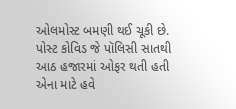ઓલમોસ્ટ બમણી થઈ ચૂકી છે. પોસ્ટ કોવિડ જે પૉલિસી સાતથી આઠ હજારમાં ઓફર થતી હતી એના માટે હવે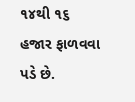૧૪થી ૧૬ હજાર ફાળવવા પડે છે.